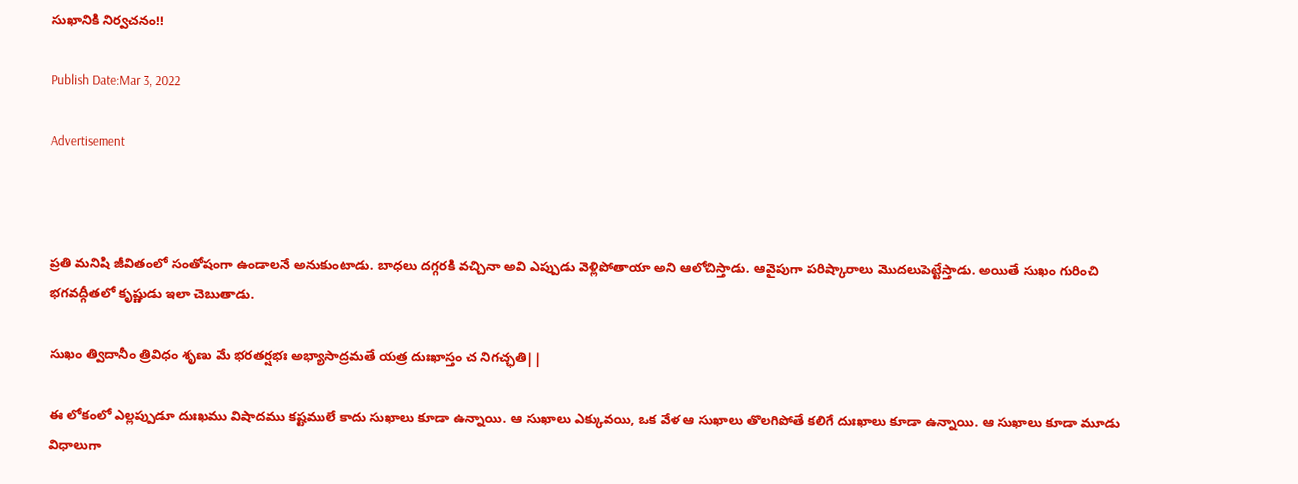సుఖానికి నిర్వచనం!!

Publish Date:Mar 3, 2022

Advertisement



ప్రతి మనిషి జీవితంలో సంతోషంగా ఉండాలనే అనుకుంటాడు. బాధలు దగ్గరకి వచ్చినా అవి ఎప్పుడు వెళ్లిపోతాయా అని ఆలోచిస్తాడు. ఆవైపుగా పరిష్కారాలు మొదలుపెట్టేస్తాడు. అయితే సుఖం గురించి భగవద్గీతలో కృష్ణుడు ఇలా చెబుతాడు.

సుఖం త్విదానీం త్రివిధం శృణు మే భరతర్షభః అభ్యాసాద్రమతే యత్ర దుఃఖాస్తం చ నిగచ్ఛతి||

ఈ లోకంలో ఎల్లప్పుడూ దుఃఖము విషాదము కష్టములే కాదు సుఖాలు కూడా ఉన్నాయి. ఆ సుఖాలు ఎక్కువయి, ఒక వేళ ఆ సుఖాలు తొలగిపోతే కలిగే దుఃఖాలు కూడా ఉన్నాయి. ఆ సుఖాలు కూడా మూడు విధాలుగా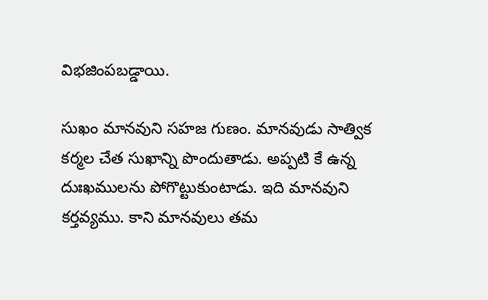విభజింపబడ్డాయి.

సుఖం మానవుని సహజ గుణం. మానవుడు సాత్విక కర్మల చేత సుఖాన్ని పొందుతాడు. అప్పటి కే ఉన్న దుఃఖములను పోగొట్టుకుంటాడు. ఇది మానవుని కర్తవ్యము. కాని మానవులు తమ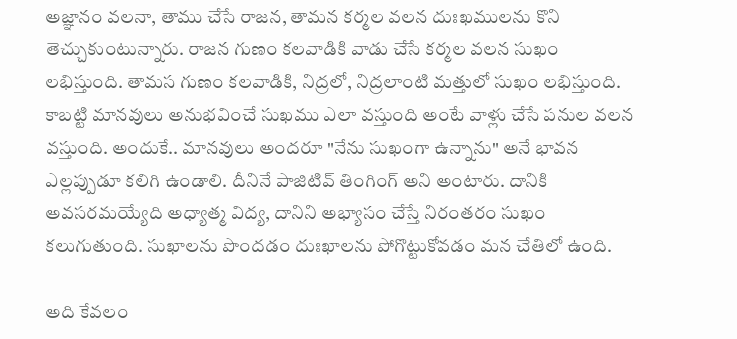అజ్ఞానం వలనా, తాము చేసే రాజన, తామన కర్మల వలన దుఃఖములను కొని తెచ్చుకుంటున్నారు. రాజన గుణం కలవాడికి వాడు చేసే కర్మల వలన సుఖం లభిస్తుంది. తామస గుణం కలవాడికి, నిద్రలో, నిద్రలాంటి మత్తులో సుఖం లభిస్తుంది. కాబట్టి మానవులు అనుభవించే సుఖము ఎలా వస్తుంది అంటే వాళ్లు చేసే పనుల వలన వస్తుంది. అందుకే.. మానవులు అందరూ "నేను సుఖంగా ఉన్నాను" అనే భావన ఎల్లప్పుడూ కలిగి ఉండాలి. దీనినే పాజిటివ్ తింగింగ్ అని అంటారు. దానికి అవసరమయ్యేది అధ్యాత్మ విద్య, దానిని అభ్యాసం చేస్తే నిరంతరం సుఖం కలుగుతుంది. సుఖాలను పొందడం దుఃఖాలను పోగొట్టుకోవడం మన చేతిలో ఉంది.

అది కేవలం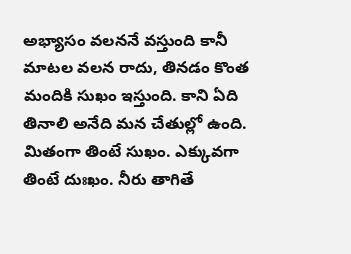అభ్యాసం వలననే వస్తుంది కానీ మాటల వలన రాదు, తినడం కొంత మందికి సుఖం ఇస్తుంది. కాని ఏది తినాలి అనేది మన చేతుల్లో ఉంది. మితంగా తింటే సుఖం. ఎక్కువగా తింటే దుఃఖం. నీరు తాగితే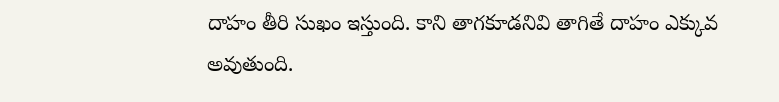దాహం తీరి సుఖం ఇస్తుంది. కాని తాగకూడనివి తాగితే దాహం ఎక్కువ అవుతుంది.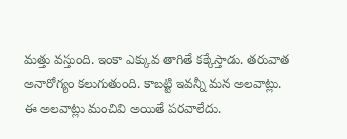మత్తు వస్తుంది. ఇంకా ఎక్కువ తాగితే కక్కేస్తాడు. తరువాత అనారోగ్యం కలుగుతుంది. కాబట్టి ఇవన్నీ మన అలవాట్లు. ఈ అలవాట్లు మంచివి అయితే పరవాలేదు.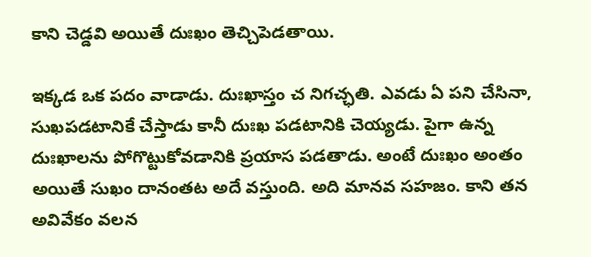కాని చెడ్డవి అయితే దుఃఖం తెచ్చిపెడతాయి.

ఇక్కడ ఒక పదం వాడాడు. దుఃఖాస్తం చ నిగచ్ఛతి. ఎవడు ఏ పని చేసినా, సుఖపడటానికే చేస్తాడు కానీ దుఃఖ పడటానికి చెయ్యడు. పైగా ఉన్న దుఃఖాలను పోగొట్టుకోవడానికి ప్రయాస పడతాడు. అంటే దుఃఖం అంతం అయితే సుఖం దానంతట అదే వస్తుంది. అది మానవ సహజం. కాని తన అవివేకం వలన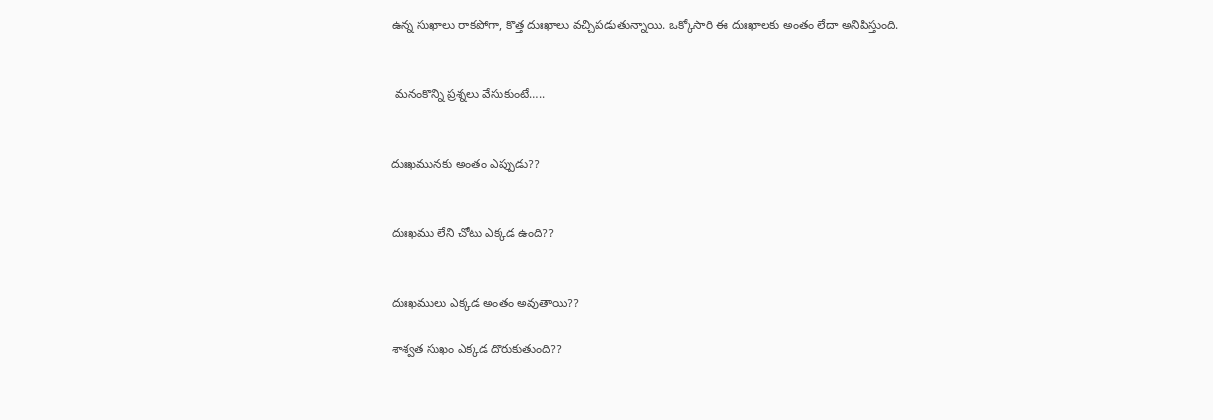ఉన్న సుఖాలు రాకపోగా, కొత్త దుఃఖాలు వచ్చిపడుతున్నాయి. ఒక్కోసారి ఈ దుఃఖాలకు అంతం లేదా అనిపిస్తుంది.


 మనంకొన్ని ప్రశ్నలు వేసుకుంటే…..


దుఃఖమునకు అంతం ఎప్పుడు??


దుఃఖము లేని చోటు ఎక్కడ ఉంది??


దుఃఖములు ఎక్కడ అంతం అవుతాయి??

శాశ్వత సుఖం ఎక్కడ దొరుకుతుంది??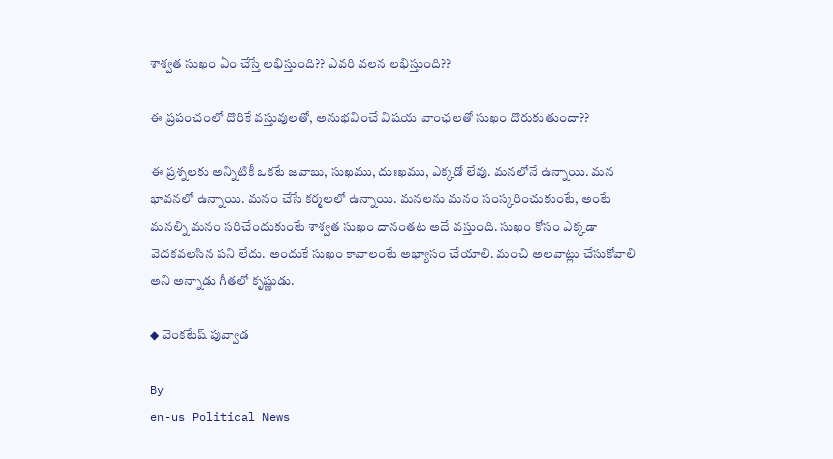శాశ్వత సుఖం ఏం చేస్తే లభిస్తుంది?? ఎవరి వలన లభిస్తుంది??

ఈ ప్రపంచంలో దొరికే వస్తువులతో, అనుభవించే విషయ వాంఛలతో సుఖం దొరుకుతుందా??

ఈ ప్రశ్నలకు అన్నిటికీ ఒకటే జవాబు, సుఖము, దుఃఖము, ఎక్కడో లేవు. మనలోనే ఉన్నాయి. మన భావనలో ఉన్నాయి. మనం చేసే కర్మలలో ఉన్నాయి. మనలను మనం సంస్కరించుకుంటే, అంటే మనల్ని మనం సరిచేందుకుంటే శాశ్వత సుఖం దానంతట అదే వస్తుంది. సుఖం కోసం ఎక్కడా వెదకవలసిన పని లేదు. అందుకే సుఖం కావాలంటే అభ్యాసం చేయాలి. మంచి అలవాట్లు చేసుకోవాలి అని అన్నాడు గీతలో కృష్ణుడు.

◆ వెంకటేష్ పువ్వాడ

By
en-us Political News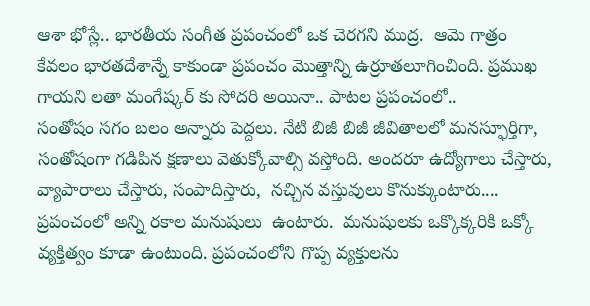ఆశా భోస్లే.. భారతీయ సంగీత ప్రపంచంలో ఒక చెరగని ముద్ర.  ఆమె గాత్రం కేవలం భారతదేశాన్నే కాకుండా ప్రపంచం మొత్తాన్ని ఉర్రూతలూగించింది. ప్రముఖ గాయని లతా మంగేష్కర్ కు సోదరి అయినా.. పాటల ప్రపంచంలో..
సంతోషం సగం బలం అన్నారు పెద్దలు. నేటి బిజీ బిజీ జీవితాలలో మనస్ఫూర్తిగా,  సంతోషంగా గడిపిన క్షణాలు వెతుక్కోవాల్సి వస్తోంది. అందరూ ఉద్యోగాలు చేస్తారు,  వ్యాపారాలు చేస్తారు, సంపాదిస్తారు,  నచ్చిన వస్తువులు కొనుక్కుంటారు....
ప్రపంచంలో అన్ని రకాల మనుషులు  ఉంటారు.  మనుషులకు ఒక్కొక్కరికి ఒక్కో వ్యక్తిత్వం కూడా ఉంటుంది. ప్రపంచంలోని గొప్ప వ్యక్తులను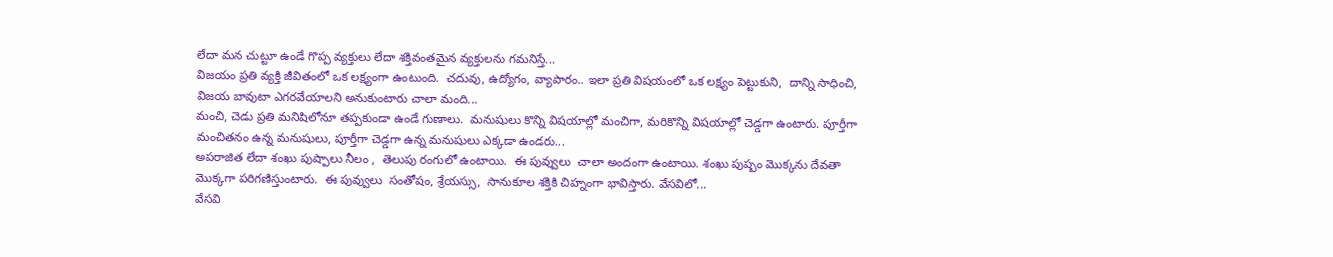లేదా మన చుట్టూ ఉండే గొప్ప వ్యక్తులు లేదా శక్తివంతమైన వ్యక్తులను గమనిస్తే...
విజయం ప్రతి వ్యక్తి జీవితంలో ఒక లక్ష్యంగా ఉంటుంది.  చదువు, ఉద్యోగం, వ్యాపారం.. ఇలా ప్రతి విషయంలో ఒక లక్ష్యం పెట్టుకుని,  దాన్ని సాధించి,  విజయ బావుటా ఎగరవేయాలని అనుకుంటారు చాలా మంది...
మంచి, చెడు ప్రతి మనిషిలోనూ తప్పకుండా ఉండే గుణాలు.  మనుషులు కొన్ని విషయాల్లో మంచిగా, మరికొన్ని విషయాల్లో చెడ్డగా ఉంటారు. పూర్తీగా మంచితనం ఉన్న మనుషులు, పూర్తీగా చెడ్డగా ఉన్న మనుషులు ఎక్కడా ఉండరు...
అపరాజిత లేదా శంఖు పుష్పాలు నీలం ,  తెలుపు రంగులో ఉంటాయి.  ఈ పువ్వులు  చాలా అందంగా ఉంటాయి. శంఖు పుష్పం మొక్కను దేవతా మొక్కగా పరిగణిస్తుంటారు.  ఈ పువ్వులు  సంతోషం, శ్రేయస్సు,  సానుకూల శక్తికి చిహ్నంగా భావిస్తారు. వేసవిలో...
వేసవి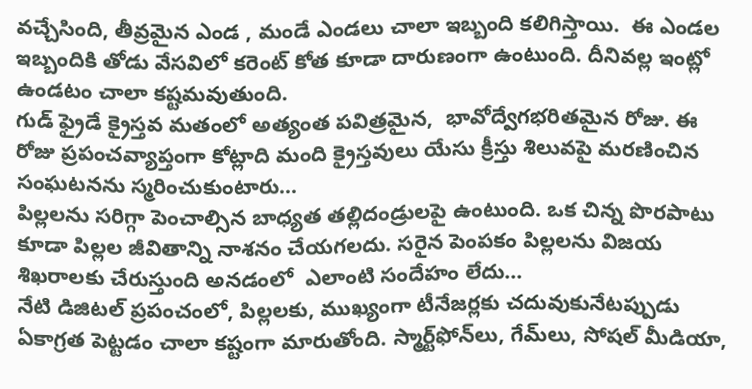వచ్చేసింది, తీవ్రమైన ఎండ , మండే ఎండలు చాలా ఇబ్బంది కలిగిస్తాయి.  ఈ ఎండల ఇబ్బందికి తోడు వేసవిలో కరెంట్ కోత కూడా దారుణంగా ఉంటుంది. దీనివల్ల ఇంట్లో ఉండటం చాలా కష్టమవుతుంది.
గుడ్ ఫ్రైడే క్రైస్తవ మతంలో అత్యంత పవిత్రమైన,  భావోద్వేగభరితమైన రోజు. ఈ రోజు ప్రపంచవ్యాప్తంగా కోట్లాది మంది క్రైస్తవులు యేసు క్రీస్తు శిలువపై మరణించిన సంఘటనను స్మరించుకుంటారు...
పిల్లలను సరిగ్గా పెంచాల్సిన బాధ్యత తల్లిదండ్రులపై ఉంటుంది. ఒక చిన్న పొరపాటు కూడా పిల్లల జీవితాన్ని నాశనం చేయగలదు. సరైన పెంపకం పిల్లలను విజయ శిఖరాలకు చేరుస్తుంది అనడంలో  ఎలాంటి సందేహం లేదు...
నేటి డిజిటల్ ప్రపంచంలో, పిల్లలకు, ముఖ్యంగా టీనేజర్లకు చదువుకునేటప్పుడు ఏకాగ్రత పెట్టడం చాలా కష్టంగా మారుతోంది. స్మార్ట్‌ఫోన్‌లు, గేమ్‌లు, సోషల్ మీడియా,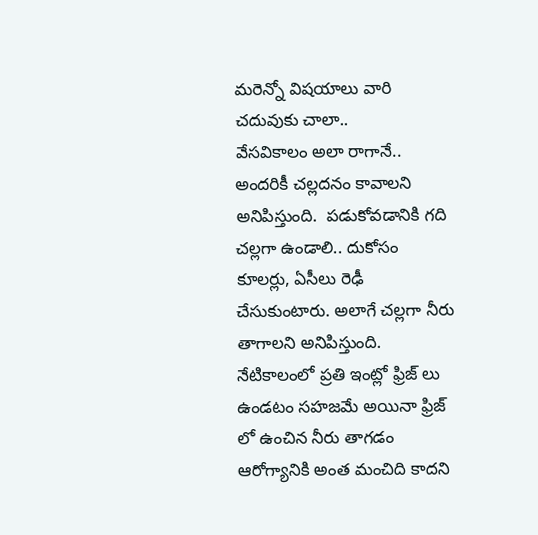మరెన్నో విషయాలు వారి చదువుకు చాలా..
వేసవికాలం అలా రాగానే.. అందరికీ చల్లదనం కావాలని అనిపిస్తుంది.  పడుకోవడానికి గది చల్లగా ఉండాలి.. దుకోసం కూలర్లు, ఏసీలు రెఢీ చేసుకుంటారు. అలాగే చల్లగా నీరు తాగాలని అనిపిస్తుంది.  నేటికాలంలో ప్రతి ఇంట్లో ఫ్రిజ్ లు ఉండటం సహజమే అయినా ఫ్రిజ్ లో ఉంచిన నీరు తాగడం ఆరోగ్యానికి అంత మంచిది కాదని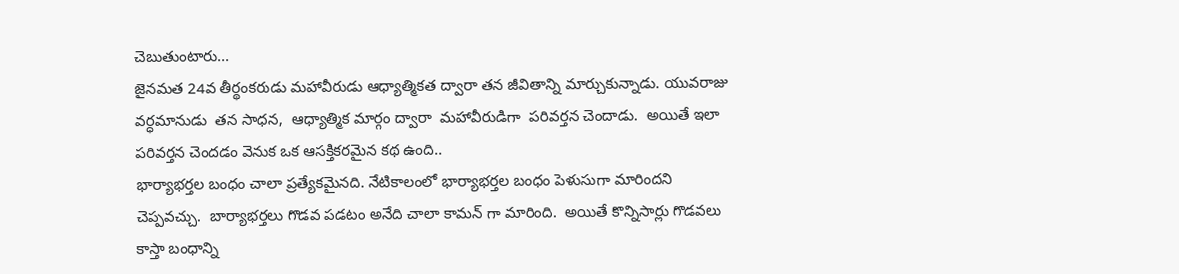చెబుతుంటారు...
జైనమత 24వ తీర్థంకరుడు మహావీరుడు ఆధ్యాత్మికత ద్వారా తన జీవితాన్ని మార్చుకున్నాడు. యువరాజు వర్ధమానుడు  తన సాధన,  ఆధ్యాత్మిక మార్గం ద్వారా  మహావీరుడిగా  పరివర్తన చెందాడు.  అయితే ఇలా పరివర్తన చెందడం వెనుక ఒక ఆసక్తికరమైన కథ ఉంది..
భార్యాభర్తల బంధం చాలా ప్రత్యేకమైనది. నేటికాలంలో భార్యాభర్తల బంధం పెళుసుగా మారిందని చెప్పవచ్చు.  బార్యాభర్తలు గొడవ పడటం అనేది చాలా కామన్ గా మారింది.  అయితే కొన్నిసార్లు గొడవలు కాస్తా బంధాన్ని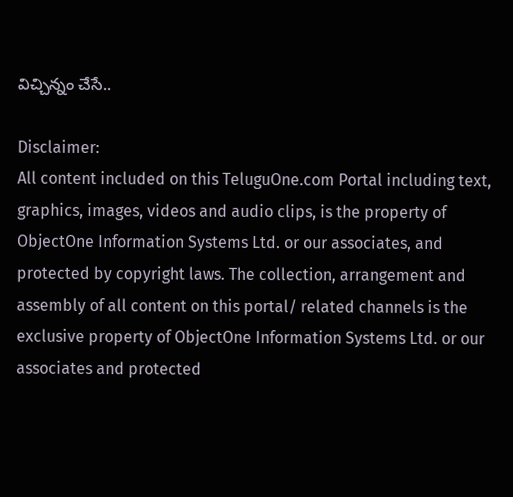విచ్చిన్నం చేసే..

Disclaimer:
All content included on this TeluguOne.com Portal including text, graphics, images, videos and audio clips, is the property of ObjectOne Information Systems Ltd. or our associates, and protected by copyright laws. The collection, arrangement and assembly of all content on this portal/ related channels is the exclusive property of ObjectOne Information Systems Ltd. or our associates and protected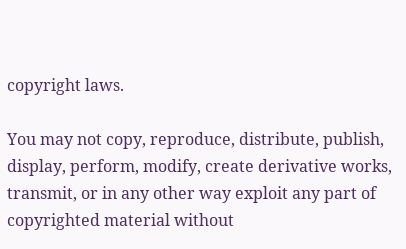copyright laws.

You may not copy, reproduce, distribute, publish, display, perform, modify, create derivative works, transmit, or in any other way exploit any part of copyrighted material without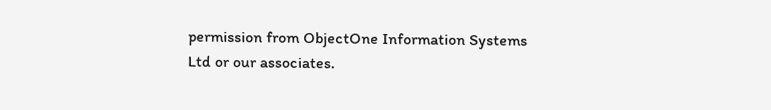permission from ObjectOne Information Systems Ltd or our associates.